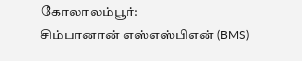கோலாலம்பூர்:
சிம்பானான் எஸ்எஸ்பிஎன் (BMS)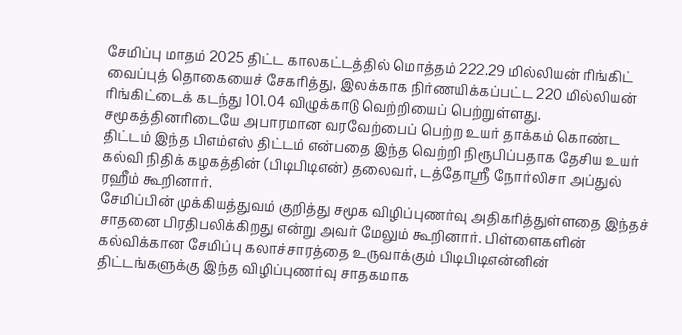சேமிப்பு மாதம் 2025 திட்ட காலகட்டத்தில் மொத்தம் 222.29 மில்லியன் ரிங்கிட் வைப்புத் தொகையைச் சேகரித்து, இலக்காக நிர்ணயிக்கப்பட்ட 220 மில்லியன் ரிங்கிட்டைக் கடந்து 101.04 விழுக்காடு வெற்றியைப் பெற்றுள்ளது. சமூகத்தினரிடையே அபாரமான வரவேற்பைப் பெற்ற உயர் தாக்கம் கொண்ட திட்டம் இந்த பிஎம்எஸ் திட்டம் என்பதை இந்த வெற்றி நிரூபிப்பதாக தேசிய உயர் கல்வி நிதிக் கழகத்தின் (பிடிபிடிஎன்) தலைவர், டத்தோஸ்ரீ நோர்லிசா அப்துல் ரஹீம் கூறினார்.
சேமிப்பின் முக்கியத்துவம் குறித்து சமூக விழிப்புணர்வு அதிகரித்துள்ளதை இந்தச் சாதனை பிரதிபலிக்கிறது என்று அவர் மேலும் கூறினார். பிள்ளைகளின் கல்விக்கான சேமிப்பு கலாச்சாரத்தை உருவாக்கும் பிடிபிடிஎன்னின் திட்டங்களுக்கு இந்த விழிப்புணர்வு சாதகமாக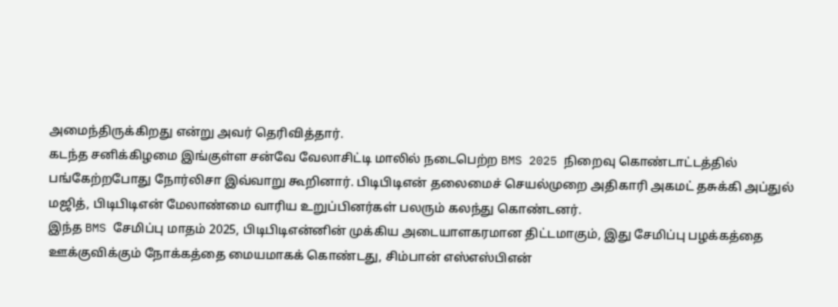அமைந்திருக்கிறது என்று அவர் தெரிவித்தார்.
கடந்த சனிக்கிழமை இங்குள்ள சன்வே வேலாசிட்டி மாலில் நடைபெற்ற BMS 2025 நிறைவு கொண்டாட்டத்தில் பங்கேற்றபோது நோர்லிசா இவ்வாறு கூறினார். பிடிபிடிஎன் தலைமைச் செயல்முறை அதிகாரி அகமட் தசுக்கி அப்துல் மஜித், பிடிபிடிஎன் மேலாண்மை வாரிய உறுப்பினர்கள் பலரும் கலந்து கொண்டனர்.
இந்த BMS சேமிப்பு மாதம் 2025, பிடிபிடிஎன்னின் முக்கிய அடையாளகரமான திட்டமாகும், இது சேமிப்பு பழக்கத்தை ஊக்குவிக்கும் நோக்கத்தை மையமாகக் கொண்டது, சிம்பான் எஸ்எஸ்பிஎன்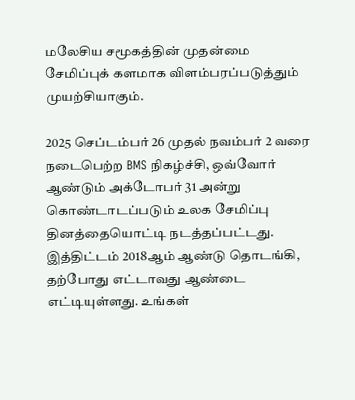மலேசிய சமூகத்தின் முதன்மை சேமிப்புக் களமாக விளம்பரப்படுத்தும் முயற்சியாகும்.

2025 செப்டம்பர் 26 முதல் நவம்பர் 2 வரை நடைபெற்ற BMS நிகழ்ச்சி, ஒவ்வோர் ஆண்டும் அக்டோபர் 31 அன்று கொண்டாடப்படும் உலக சேமிப்பு தினத்தையொட்டி நடத்தப்பட்டது. இத்திட்டம் 2018ஆம் ஆண்டு தொடங்கி, தற்போது எட்டாவது ஆண்டை எட்டியுள்ளது. உங்கள்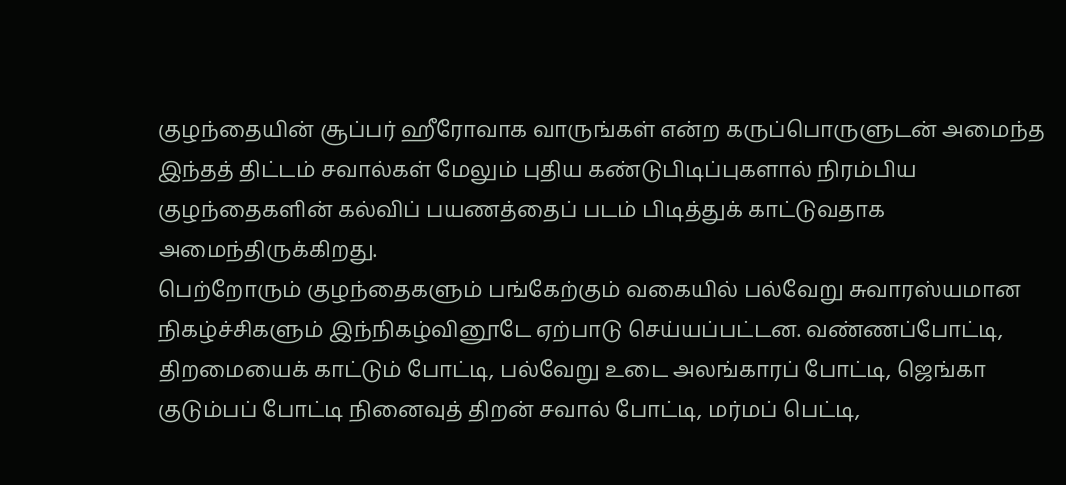குழந்தையின் சூப்பர் ஹீரோவாக வாருங்கள் என்ற கருப்பொருளுடன் அமைந்த இந்தத் திட்டம் சவால்கள் மேலும் புதிய கண்டுபிடிப்புகளால் நிரம்பிய குழந்தைகளின் கல்விப் பயணத்தைப் படம் பிடித்துக் காட்டுவதாக அமைந்திருக்கிறது.
பெற்றோரும் குழந்தைகளும் பங்கேற்கும் வகையில் பல்வேறு சுவாரஸ்யமான நிகழ்ச்சிகளும் இந்நிகழ்வினூடே ஏற்பாடு செய்யப்பட்டன. வண்ணப்போட்டி, திறமையைக் காட்டும் போட்டி, பல்வேறு உடை அலங்காரப் போட்டி, ஜெங்கா குடும்பப் போட்டி நினைவுத் திறன் சவால் போட்டி, மர்மப் பெட்டி,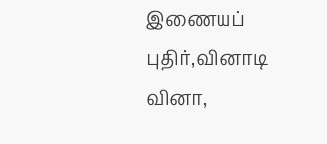இணையப் புதிர்,வினாடி வினா,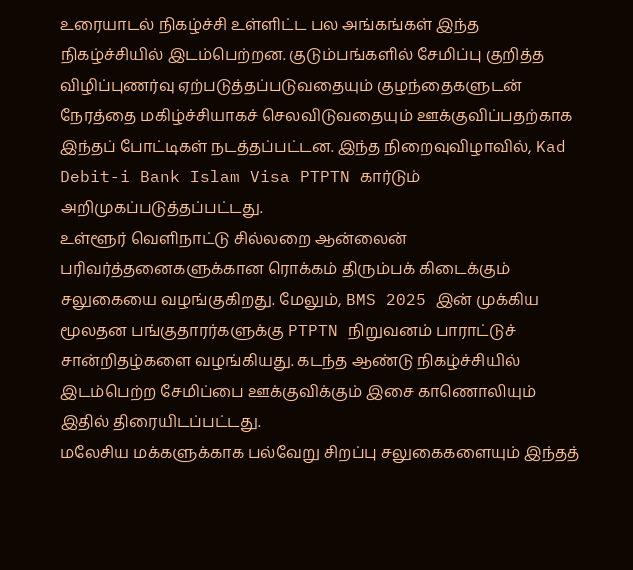உரையாடல் நிகழ்ச்சி உள்ளிட்ட பல அங்கங்கள் இந்த நிகழ்ச்சியில் இடம்பெற்றன. குடும்பங்களில் சேமிப்பு குறித்த விழிப்புணர்வு ஏற்படுத்தப்படுவதையும் குழந்தைகளுடன் நேரத்தை மகிழ்ச்சியாகச் செலவிடுவதையும் ஊக்குவிப்பதற்காக இந்தப் போட்டிகள் நடத்தப்பட்டன. இந்த நிறைவுவிழாவில், Kad Debit-i Bank Islam Visa PTPTN கார்டும் அறிமுகப்படுத்தப்பட்டது.
உள்ளூர் வெளிநாட்டு சில்லறை ஆன்லைன் பரிவர்த்தனைகளுக்கான ரொக்கம் திரும்பக் கிடைக்கும் சலுகையை வழங்குகிறது. மேலும், BMS 2025 இன் முக்கிய மூலதன பங்குதாரர்களுக்கு PTPTN நிறுவனம் பாராட்டுச் சான்றிதழ்களை வழங்கியது. கடந்த ஆண்டு நிகழ்ச்சியில் இடம்பெற்ற சேமிப்பை ஊக்குவிக்கும் இசை காணொலியும் இதில் திரையிடப்பட்டது.
மலேசிய மக்களுக்காக பல்வேறு சிறப்பு சலுகைகளையும் இந்தத்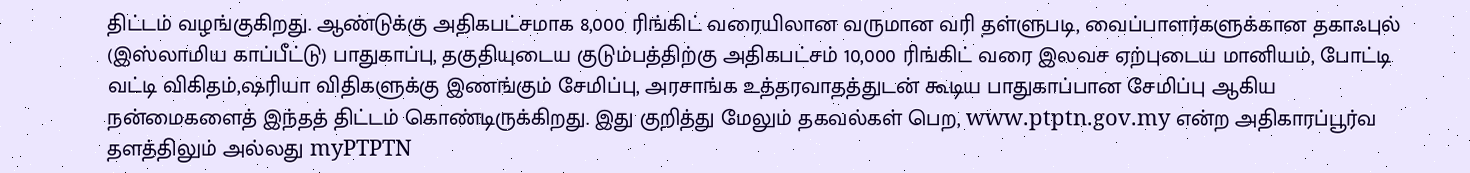திட்டம் வழங்குகிறது. ஆண்டுக்கு அதிகபட்சமாக 8,000 ரிங்கிட் வரையிலான வருமான வரி தள்ளுபடி, வைப்பாளர்களுக்கான தகாஃபுல் (இஸ்லாமிய காப்பீட்டு) பாதுகாப்பு, தகுதியுடைய குடும்பத்திற்கு அதிகபட்சம் 10,000 ரிங்கிட் வரை இலவச ஏற்புடைய மானியம், போட்டி வட்டி விகிதம்,ஷரியா விதிகளுக்கு இணங்கும் சேமிப்பு, அரசாங்க உத்தரவாதத்துடன் கூடிய பாதுகாப்பான சேமிப்பு ஆகிய நன்மைகளைத் இந்தத் திட்டம் கொண்டிருக்கிறது. இது குறித்து மேலும் தகவல்கள் பெற, www.ptptn.gov.my என்ற அதிகாரப்பூர்வ தளத்திலும் அல்லது myPTPTN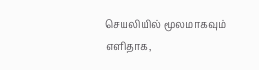செயலியில் மூலமாகவும் எளிதாக,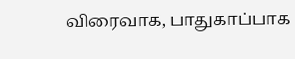விரைவாக, பாதுகாப்பாக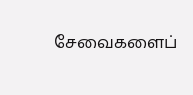சேவைகளைப்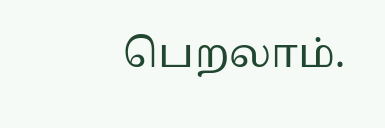பெறலாம்.